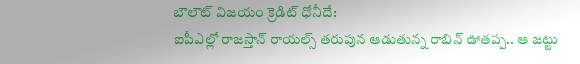బౌలౌట్ విజయం క్రెడిట్ ధోనీదే:
ఐపీఎల్లో రాజస్తాన్ రాయల్స్ తరుపున ఆడుతున్న రాబిన్ ఊతప్ప.. ఆ జట్టు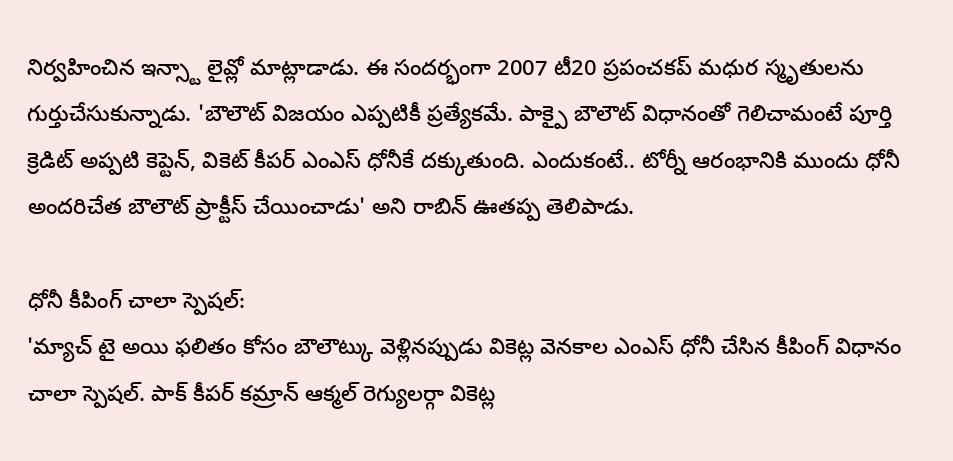నిర్వహించిన ఇన్స్టా లైవ్లో మాట్లాడాడు. ఈ సందర్భంగా 2007 టీ20 ప్రపంచకప్ మధుర స్మృతులను గుర్తుచేసుకున్నాడు. 'బౌలౌట్ విజయం ఎప్పటికీ ప్రత్యేకమే. పాక్పై బౌలౌట్ విధానంతో గెలిచామంటే పూర్తి క్రెడిట్ అప్పటి కెప్టెన్, వికెట్ కీపర్ ఎంఎస్ ధోనీకే దక్కుతుంది. ఎందుకంటే.. టోర్నీ ఆరంభానికి ముందు ధోనీ అందరిచేత బౌలౌట్ ప్రాక్టీస్ చేయించాడు' అని రాబిన్ ఊతప్ప తెలిపాడు.

ధోనీ కీపింగ్ చాలా స్పెషల్:
'మ్యాచ్ టై అయి ఫలితం కోసం బౌలౌట్కు వెళ్లినప్పుడు వికెట్ల వెనకాల ఎంఎస్ ధోనీ చేసిన కీపింగ్ విధానం చాలా స్పెషల్. పాక్ కీపర్ కమ్రాన్ ఆక్మల్ రెగ్యులర్గా వికెట్ల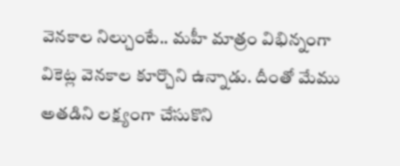వెనకాల నిల్చుంటే.. మహీ మాత్రం విభిన్నంగా వికెట్ల వెనకాల కూర్చొని ఉన్నాడు. దీంతో మేము అతడిని లక్ష్యంగా చేసుకొని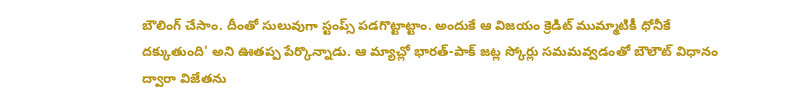బౌలింగ్ చేసాం. దీంతో సులువుగా స్టంప్స్ పడగొట్టాట్టాం. అందుకే ఆ విజయం క్రెడిట్ ముమ్మాటికీ ధోనీకే దక్కుతుంది' అని ఊతప్ప పేర్కొన్నాడు. ఆ మ్యాచ్లో భారత్-పాక్ జట్ల స్కోర్లు సమమవ్వడంతో బౌలౌట్ విధానం ద్వారా విజేతను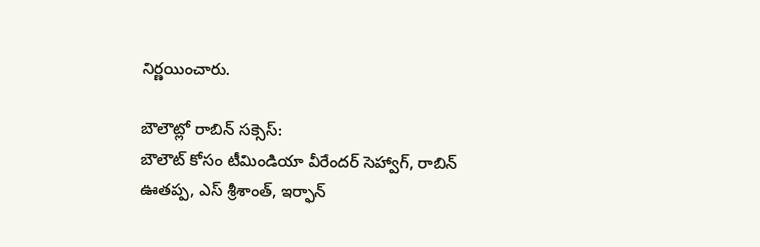నిర్ణయించారు.

బౌలౌట్లో రాబిన్ సక్సెస్:
బౌలౌట్ కోసం టీమిండియా వీరేందర్ సెహ్వాగ్, రాబిన్ ఊతప్ప, ఎస్ శ్రీశాంత్, ఇర్ఫాన్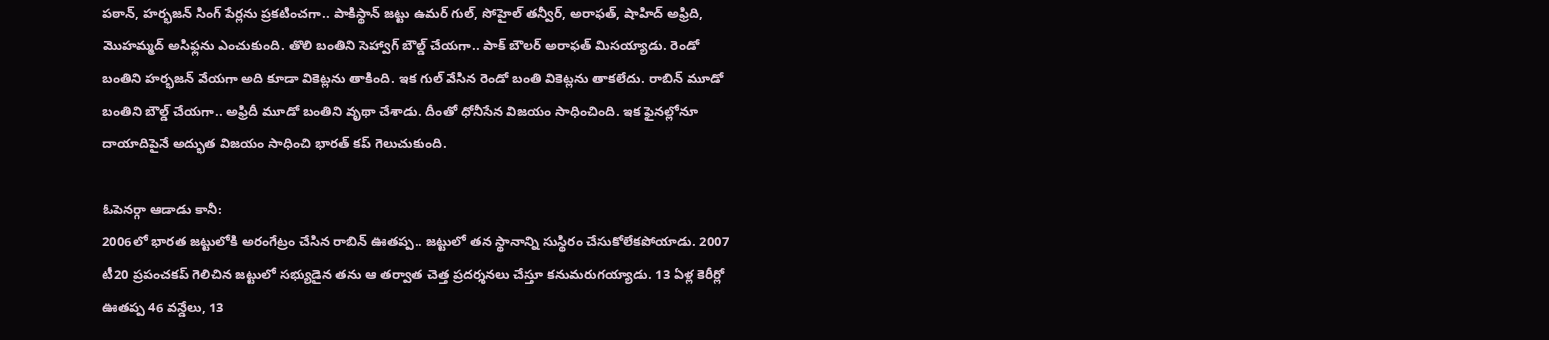పఠాన్, హర్భజన్ సింగ్ పేర్లను ప్రకటించగా.. పాకిస్థాన్ జట్టు ఉమర్ గుల్, సోహైల్ తన్వీర్, అరాఫత్, షాహిద్ అఫ్రిది, మొహమ్మద్ అసిఫ్లను ఎంచుకుంది. తొలి బంతిని సెహ్వాగ్ బౌల్డ్ చేయగా.. పాక్ బౌలర్ అరాఫత్ మిసయ్యాడు. రెండో బంతిని హర్భజన్ వేయగా అది కూడా వికెట్లను తాకింది. ఇక గుల్ వేసిన రెండో బంతి వికెట్లను తాకలేదు. రాబిన్ మూడో బంతిని బౌల్డ్ చేయగా.. అఫ్రిదీ మూడో బంతిని వృథా చేశాడు. దీంతో ధోనీసేన విజయం సాధించింది. ఇక ఫైనల్లోనూ దాయాదిపైనే అద్భుత విజయం సాధించి భారత్ కప్ గెలుచుకుంది.

ఓపెనర్గా ఆడాడు కానీ:
2006లో భారత జట్టులోకి అరంగేట్రం చేసిన రాబిన్ ఊతప్ప.. జట్టులో తన స్థానాన్ని సుస్థిరం చేసుకోలేకపోయాడు. 2007 టీ20 ప్రపంచకప్ గెలిచిన జట్టులో సభ్యుడైన తను ఆ తర్వాత చెత్త ప్రదర్శనలు చేస్తూ కనుమరుగయ్యాడు. 13 ఏళ్ల కెరీర్లో ఊతప్ప 46 వన్డేలు, 13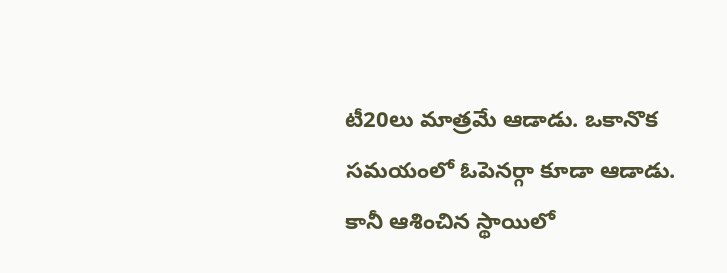టీ20లు మాత్రమే ఆడాడు. ఒకానొక సమయంలో ఓపెనర్గా కూడా ఆడాడు. కానీ ఆశించిన స్థాయిలో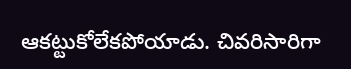ఆకట్టుకోలేకపోయాడు. చివరిసారిగా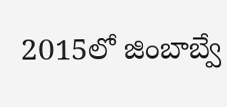2015లో జింబాబ్వే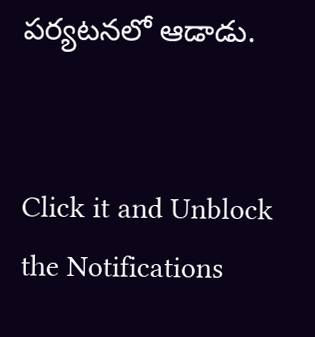పర్యటనలో ఆడాడు.


Click it and Unblock the Notifications